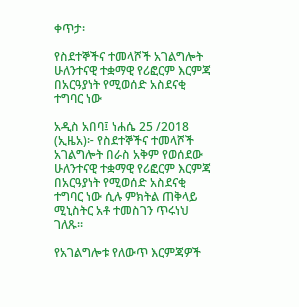ቀጥታ፡

የስደተኞችና ተመላሾች አገልግሎት ሁለንተናዊ ተቋማዊ የሪፎርም እርምጃ በአርዓያነት የሚወሰድ አስደናቂ ተግባር ነው

አዲስ አበባ፤ ነሐሴ 25 /2018 (ኢዜአ)፦ የስደተኞችና ተመላሾች አገልግሎት በራስ አቅም የወሰደው ሁለንተናዊ ተቋማዊ የሪፎርም እርምጃ  በአርዓያነት የሚወሰድ አስደናቂ ተግባር ነው ሲሉ ምክትል ጠቅላይ ሚኒስትር አቶ ተመስገን ጥሩነህ ገለጹ።

የአገልግሎቱ የለውጥ እርምጃዎች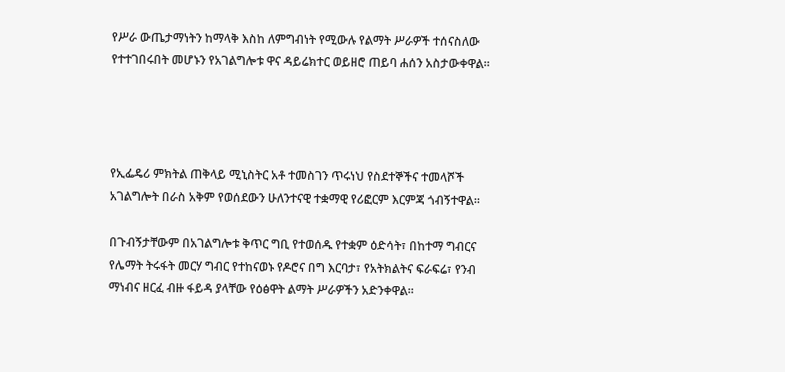የሥራ ውጤታማነትን ከማላቅ እስከ ለምግብነት የሚውሉ የልማት ሥራዎች ተሰናስለው የተተገበሩበት መሆኑን የአገልግሎቱ ዋና ዳይሬክተር ወይዘሮ ጠይባ ሐሰን አስታውቀዋል።




የኢፌዴሪ ምክትል ጠቅላይ ሚኒስትር አቶ ተመስገን ጥሩነህ የስደተኞችና ተመላሾች አገልግሎት በራስ አቅም የወሰደውን ሁለንተናዊ ተቋማዊ የሪፎርም እርምጃ ጎብኝተዋል።

በጉብኝታቸውም በአገልግሎቱ ቅጥር ግቢ የተወሰዱ የተቋም ዕድሳት፣ በከተማ ግብርና የሌማት ትሩፋት መርሃ ግብር የተከናወኑ የዶሮና በግ እርባታ፣ የአትክልትና ፍራፍሬ፣ የንብ ማነብና ዘርፈ ብዙ ፋይዳ ያላቸው የዕፅዋት ልማት ሥራዎችን አድንቀዋል።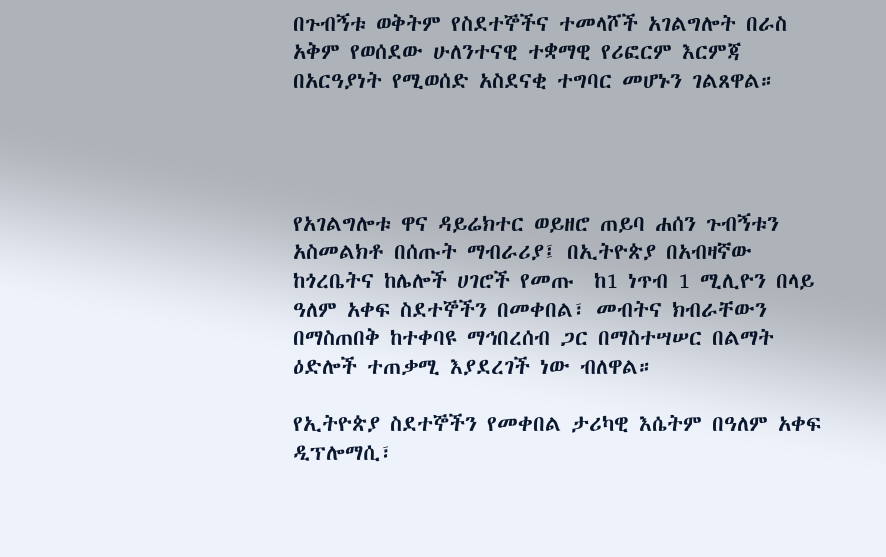በጉብኝቱ ወቅትም የስደተኞችና ተመላሾች አገልግሎት በራስ አቅም የወሰደው ሁለንተናዊ ተቋማዊ የሪፎርም እርምጃ  በአርዓያነት የሚወሰድ አስደናቂ ተግባር መሆኑን ገልጸዋል።




የአገልግሎቱ ዋና ዳይሬክተር ወይዘሮ ጠይባ ሐሰን ጉብኝቱን አስመልክቶ በሰጡት ማብራሪያ፤ በኢትዮጵያ በአብዛኛው ከጎረቤትና ከሌሎች ሀገሮች የመጡ  ከ1 ነጥብ 1 ሚሊዮን በላይ ዓለም አቀፍ ስደተኞችን በመቀበል፣ መብትና ክብራቸውን በማስጠበቅ ከተቀባዩ ማኅበረሰብ ጋር በማስተሣሠር በልማት ዕድሎች ተጠቃሚ እያደረገች ነው ብለዋል።

የኢትዮጵያ ስደተኞችን የመቀበል ታሪካዊ እሴትም በዓለም አቀፍ ዲፕሎማሲ፣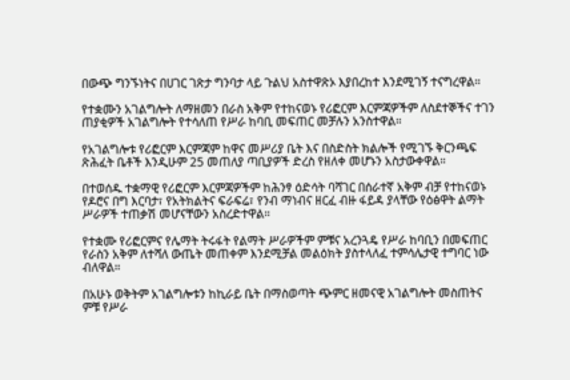በውጭ ግንኙነትና በሀገር ገጽታ ግንባታ ላይ ጉልህ አስተዋጽኦ እያበረከተ እንደሚገኝ ተናግረዋል።

የተቋሙን አገልግሎት ለማዘመን በራስ አቅም የተከናወኑ የሪፎርም እርምጃዎችም ለስደተኞችና ተገን ጠያቂዎች አገልግሎት የተሳለጠ የሥራ ከባቢ መፍጠር መቻሉን አንስተዋል።

የአገልግሎቱ የሪፎርም እርምጃም ከዋና መሥሪያ ቤት እና በስድስት ክልሎች የሚገኙ ቅርንጫፍ ጽሕፈት ቤቶች እንዲሁም 25 መጠለያ ጣቢያዎች ድረስ የዘለቀ መሆኑን አስታውቀዋል።

በተወሰዱ ተቋማዊ የሪፎርም እርምጃዎችም ከሕንፃ ዕድሳት ባሻገር በሰራተኛ አቅም ብቻ የተከናወኑ የዶሮና በግ እርባታ፣ የአትክልትና ፍራፍሬ፣ የንብ ማነብና ዘርፈ ብዙ ፋይዳ ያላቸው የዕፅዋት ልማት ሥራዎች ተጠቃሽ መሆናቸውን አስረድተዋል።

የተቋሙ የሪፎርምና የሌማት ትሩፋት የልማት ሥራዎችም ምቹና አረንጓዴ የሥራ ከባቢን በመፍጠር የራስን አቅም ለተሻለ ውጤት መጠቀም እንደሚቻል መልዕክት ያስተላለፈ ተምሳሌታዊ ተግባር ነው ብለዋል።

በአሁኑ ወቅትም አገልግሎቱን ከኪራይ ቤት በማስወጣት ጭምር ዘመናዊ አገልግሎት መስጠትና ምቹ የሥራ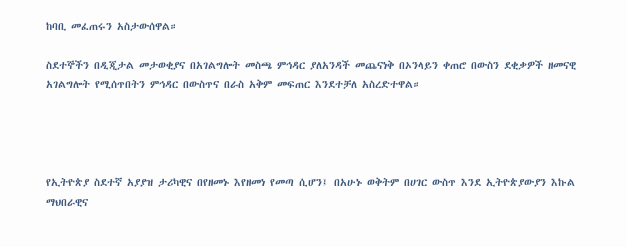ከባቢ መፈጠሩን አስታውሰዋል።

ስደተኞችን በዲጂታል መታወቂያና በአገልግሎት መስጫ ምኅዳር ያለአንዳች መጨናነቅ በኦንላይን ቀጠሮ በውስን ደቂቃዎች ዘመናዊ አገልግሎት የሚሰጥበትን ምኅዳር በውስጥና በራስ አቅም መፍጠር እንደተቻለ አስረድተዋል።




የኢትዮጵያ ስደተኛ አያያዝ ታሪካዊና በየዘመኑ እየዘመነ የመጣ ሲሆን፤ በአሁኑ ወቅትም በሀገር ውስጥ እንደ ኢትዮጵያውያን እኩል ማህበራዊና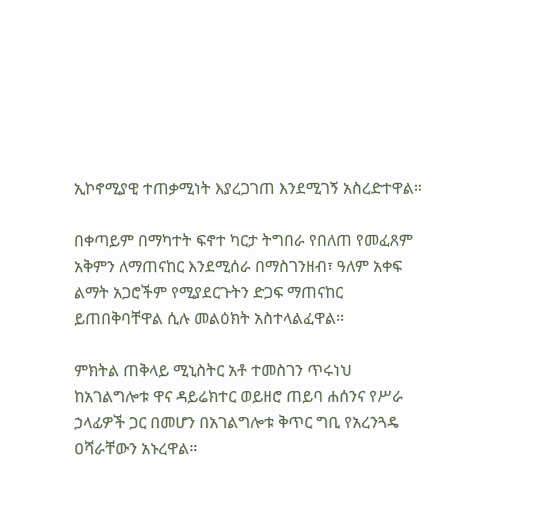ኢኮኖሚያዊ ተጠቃሚነት እያረጋገጠ እንደሚገኝ አስረድተዋል።

በቀጣይም በማካተት ፍኖተ ካርታ ትግበራ የበለጠ የመፈጸም አቅምን ለማጠናከር እንደሚሰራ በማስገንዘብ፣ ዓለም አቀፍ ልማት አጋሮችም የሚያደርጉትን ድጋፍ ማጠናከር ይጠበቅባቸዋል ሲሉ መልዕክት አስተላልፈዋል።

ምክትል ጠቅላይ ሚኒስትር አቶ ተመስገን ጥሩነህ ከአገልግሎቱ ዋና ዳይሬክተር ወይዘሮ ጠይባ ሐሰንና የሥራ ኃላፊዎች ጋር በመሆን በአገልግሎቱ ቅጥር ግቢ የአረንጓዴ ዐሻራቸውን አኑረዋል።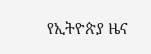የኢትዮጵያ ዜና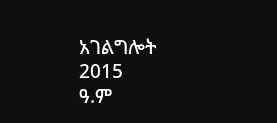አገልግሎት
2015
ዓ.ም